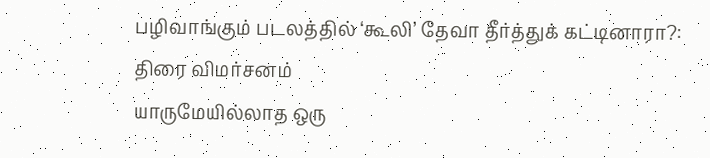பழிவாங்கும் படலத்தில் ‘கூலி’ தேவா தீர்த்துக் கட்டினாரா?: திரை விமர்சனம்
யாருமேயில்லாத ஒரு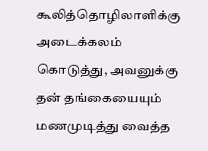கூலித்தொழிலாளிக்கு அடைக்கலம் கொடுத்து, அவனுக்கு தன் தங்கையையும் மணமுடித்து வைத்த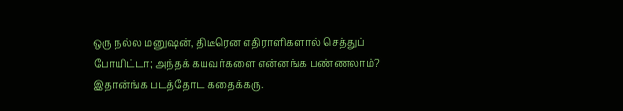ஒரு நல்ல மனுஷன், திடீரென எதிராளிகளால் செத்துப் போயிட்டா; அந்தக் கயவர்களை என்னங்க பண்ணலாம்? இதான்ங்க படத்தோட கதைக்கரு.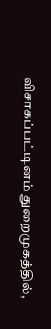விசாகப்பட்டினம் துறைமுகத்தில்,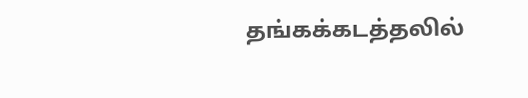தங்கக்கடத்தலில்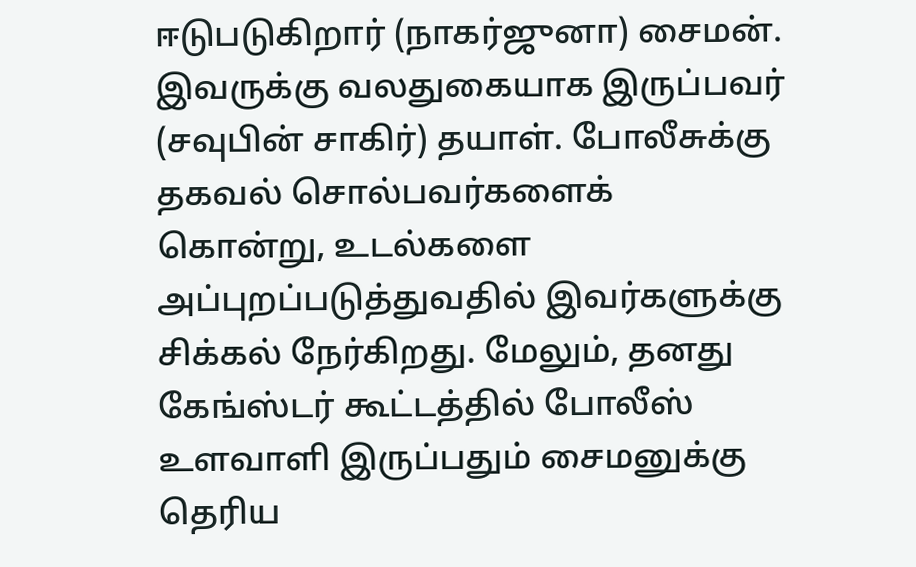ஈடுபடுகிறார் (நாகர்ஜுனா) சைமன். இவருக்கு வலதுகையாக இருப்பவர் (சவுபின் சாகிர்) தயாள். போலீசுக்கு தகவல் சொல்பவர்களைக் கொன்று, உடல்களை அப்புறப்படுத்துவதில் இவர்களுக்கு சிக்கல் நேர்கிறது. மேலும், தனது கேங்ஸ்டர் கூட்டத்தில் போலீஸ் உளவாளி இருப்பதும் சைமனுக்கு தெரிய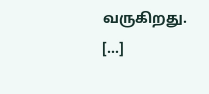வருகிறது. […]